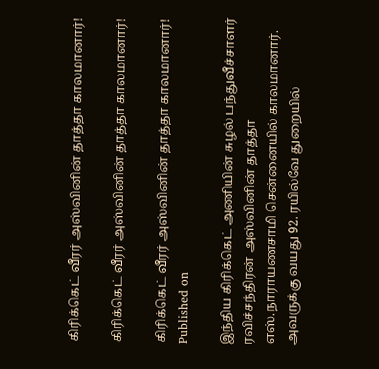கிரிக்கெட் வீரர் அஸ்வினின் தாத்தா காலமானார்!

கிரிக்கெட் வீரர் அஸ்வினின் தாத்தா காலமானார்!

கிரிக்கெட் வீரர் அஸ்வினின் தாத்தா காலமானார்!
Published on

இந்திய கிரிக்கெட் அணியின் சுழல் பந்துவீச்சாளர் ரவிச்சந்திரன் அஸ்வினின் தாத்தா எஸ்.நாராயணசாமி சென்னையில் காலமானார். அவருக்கு வயது 92. ரயில்வே துறையில்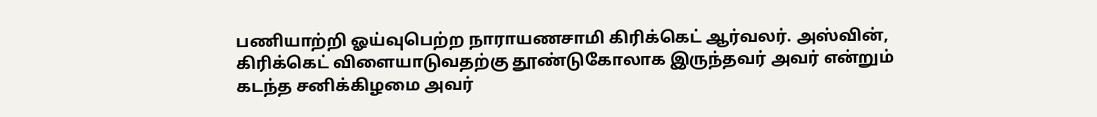பணியாற்றி ஓய்வுபெற்ற நாராயணசாமி கிரிக்கெட் ஆர்வலர். அஸ்வின், கிரிக்கெட் விளையாடுவதற்கு தூண்டுகோலாக இருந்தவர் அவர் என்றும் கடந்த சனிக்கிழமை அவர்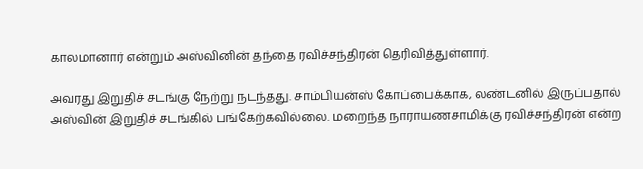காலமானார் என்றும் அஸ்வினின் தந்தை ரவிச்சந்திரன் தெரிவித்துள்ளார்.

அவரது இறுதிச் சடங்கு நேற்று நடந்தது. சாம்பியன்ஸ் கோப்பைக்காக, லண்டனில் இருப்பதால் அஸ்வின் இறுதிச் சடங்கில் பங்கேற்கவில்லை. மறைந்த நாராயணசாமிக்கு ரவிச்சந்திரன் என்ற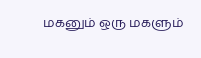மகனும் ஒரு மகளும்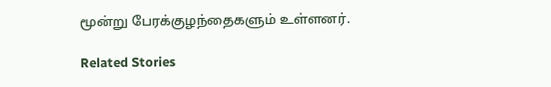மூன்று பேரக்குழந்தைகளும் உள்ளனர்.

Related Stories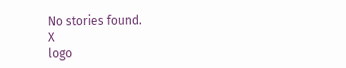No stories found.
X
logo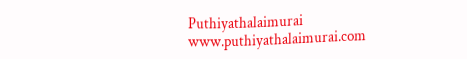Puthiyathalaimurai
www.puthiyathalaimurai.com